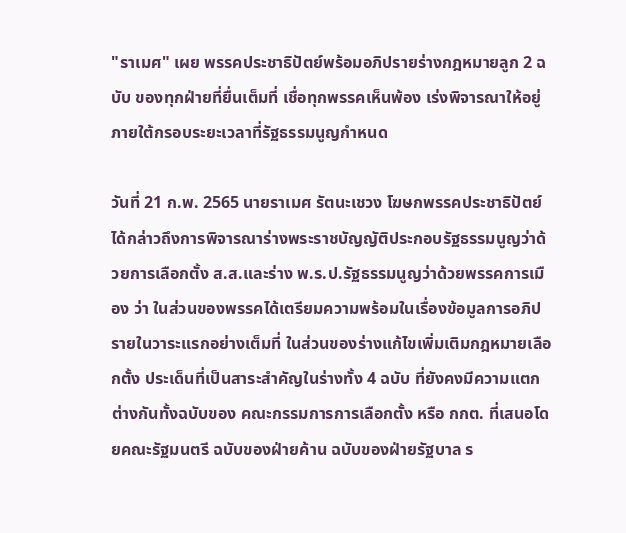"ราเมศ" เผย พรรคประชาธิปัตย์พร้อมอภิปรายร่างกฎหมายลูก 2 ฉบับ ของทุกฝ่ายที่ยื่นเต็มที่ เชื่อทุกพรรคเห็นพ้อง เร่งพิจารณาให้อยู่ภายใต้กรอบระยะเวลาที่รัฐธรรมนูญกำหนด

วันที่ 21 ก.พ. 2565 นายราเมศ รัตนะเชวง โฆษกพรรคประชาธิปัตย์ ได้กล่าวถึงการพิจารณาร่างพระราชบัญญัติประกอบรัฐธรรมนูญว่าด้วยการเลือกตั้ง ส.ส.และร่าง พ.ร.ป.รัฐธรรมนูญว่าด้วยพรรคการเมือง ว่า ในส่วนของพรรคได้เตรียมความพร้อมในเรื่องข้อมูลการอภิปรายในวาระแรกอย่างเต็มที่ ในส่วนของร่างแก้ไขเพิ่มเติมกฎหมายเลือกตั้ง ประเด็นที่เป็นสาระสำคัญในร่างทั้ง 4 ฉบับ ที่ยังคงมีความแตกต่างกันทั้งฉบับของ คณะกรรมการการเลือกตั้ง หรือ กกต. ที่เสนอโดยคณะรัฐมนตรี ฉบับของฝ่ายค้าน ฉบับของฝ่ายรัฐบาล ร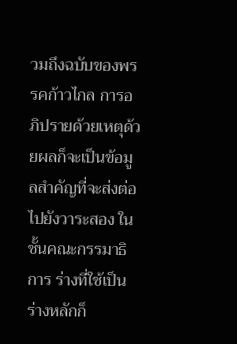วมถึงฉบับของพรรคก้าวไกล การอภิปรายด้วยเหตุด้วยผลก็จะเป็นข้อมูลสำคัญที่จะส่งต่อไปยังวาระสอง ในชั้นคณะกรรมาธิการ ร่างที่ใช้เป็นร่างหลักก็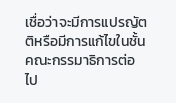เชื่อว่าจะมีการแปรญัตติหรือมีการแก้ไขในชั้นคณะกรรมาธิการต่อไป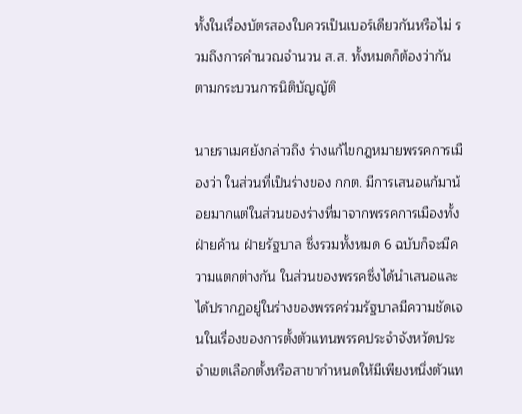ทั้งในเรื่องบัตรสองใบควรเป็นเบอร์เดียวกันหรือไม่ รวมถึงการคำนวณจำนวน ส.ส. ทั้งหมดก็ต้องว่ากันตามกระบวนการนิติบัญญัติ

นายราเมศยังกล่าวถึง ร่างแก้ไขกฎหมายพรรคการเมืองว่า ในส่วนที่เป็นร่างของ กกต. มีการเสนอแก้มาน้อยมากแต่ในส่วนของร่างที่มาจากพรรคการเมืองทั้งฝ่ายค้าน ฝ่ายรัฐบาล ซึ่งรวมทั้งหมด 6 ฉบับก็จะมีความแตกต่างกัน ในส่วนของพรรคซึ่งได้นำเสนอและได้ปรากฏอยู่ในร่างของพรรคร่วมรัฐบาลมีความชัดเจนในเรื่องของการตั้งตัวแทนพรรคประจำจังหวัดประจำเขตเลือกตั้งหรือสาขากำหนดให้มีเพียงหนึ่งตัวแท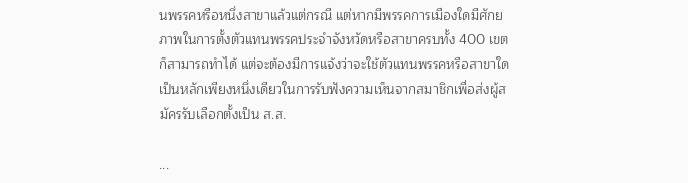นพรรคหรือหนึ่งสาขาแล้วแต่กรณี แต่หากมีพรรคการเมืองใดมีศักยภาพในการตั้งตัวแทนพรรคประจำจังหวัดหรือสาขาครบทั้ง 400 เขตก็สามารถทำได้ แต่จะต้องมีการแจ้งว่าจะใช้ตัวแทนพรรคหรือสาขาใดเป็นหลักเพียงหนึ่งเดียวในการรับฟังความเห็นจากสมาชิกเพื่อส่งผู้สมัครรับเลือกตั้งเป็น ส.ส.

...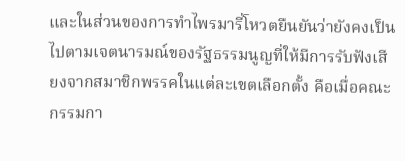และในส่วนของการทำไพรมารี่โหวตยืนยันว่ายังคงเป็นไปตามเจตนารมณ์ของรัฐธรรมนูญที่ให้มีการรับฟังเสียงจากสมาชิกพรรคในแต่ละเขตเลือกตั้ง คือเมื่อคณะกรรมกา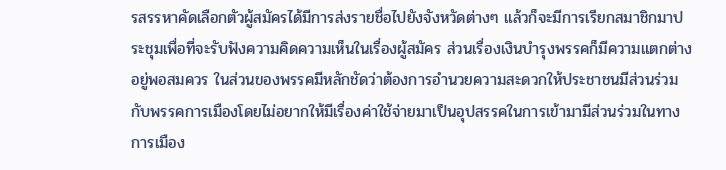รสรรหาคัดเลือกตัวผู้สมัครได้มีการส่งรายชื่อไปยังจังหวัดต่างๆ แล้วก็จะมีการเรียกสมาชิกมาประชุมเพื่อที่จะรับฟังความคิดความเห็นในเรื่องผู้สมัคร ส่วนเรื่องเงินบำรุงพรรคก็มีความแตกต่างอยู่พอสมควร ในส่วนของพรรคมีหลักชัดว่าต้องการอำนวยความสะดวกให้ประชาชนมีส่วนร่วมกับพรรคการเมืองโดยไม่อยากให้มีเรื่องค่าใช้จ่ายมาเป็นอุปสรรคในการเข้ามามีส่วนร่วมในทางการเมือง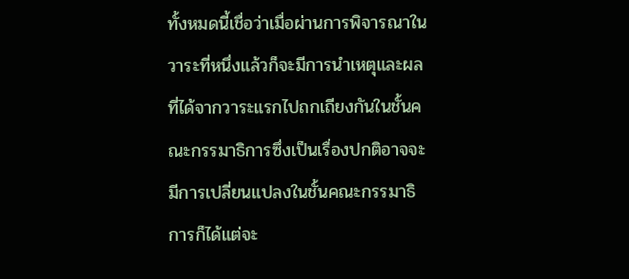ทั้งหมดนี้เชื่อว่าเมื่อผ่านการพิจารณาในวาระที่หนึ่งแล้วก็จะมีการนำเหตุและผลที่ได้จากวาระแรกไปถกเถียงกันในชั้นคณะกรรมาธิการซึ่งเป็นเรื่องปกติอาจจะมีการเปลี่ยนแปลงในชั้นคณะกรรมาธิการก็ได้แต่จะ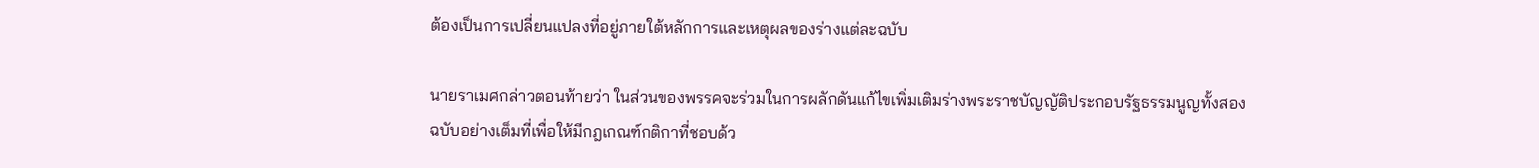ต้องเป็นการเปลี่ยนแปลงที่อยู่ภายใต้หลักการและเหตุผลของร่างแต่ละฉบับ

นายราเมศกล่าวตอนท้ายว่า ในส่วนของพรรคจะร่วมในการผลักดันแก้ไขเพิ่มเติมร่างพระราชบัญญัติประกอบรัฐธรรมนูญทั้งสองฉบับอย่างเต็มที่เพื่อให้มีกฎเกณฑ์กติกาที่ชอบด้ว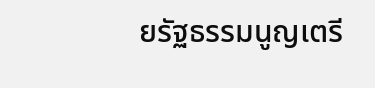ยรัฐธรรมนูญเตรี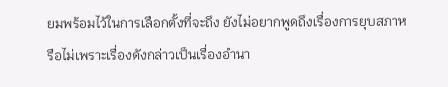ยมพร้อมไว้ในการเลือกตั้งที่จะถึง ยังไม่อยากพูดถึงเรื่องการยุบสภาหรือไม่เพราะเรื่องดังกล่าวเป็นเรื่องอำนา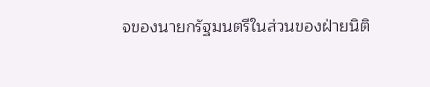จของนายกรัฐมนตรีในส่วนของฝ่ายนิติ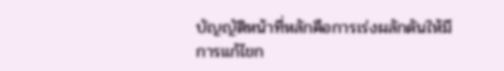บัญญัติหน้าที่หลักคือการเร่งผลักดันให้มีการแก้ไขก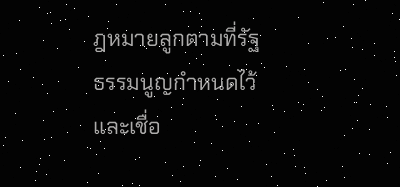ฎหมายลูกตามที่รัฐธรรมนูญกำหนดไว้ และเชื่อ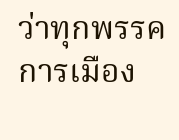ว่าทุกพรรคการเมือง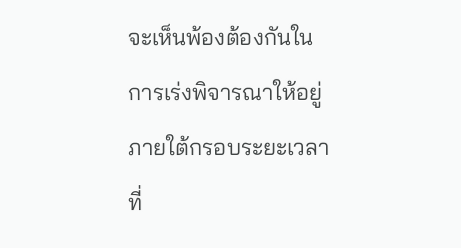จะเห็นพ้องต้องกันในการเร่งพิจารณาให้อยู่ภายใต้กรอบระยะเวลาที่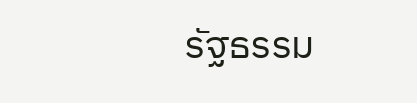รัฐธรรม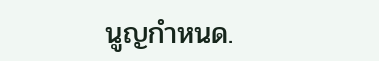นูญกำหนด.